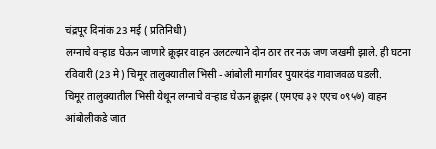चंद्रपूर दिनांक 23 मई ( प्रतिनिधी)
लग्नाचे वऱ्हाड घेऊन जाणारे क्रूझर वाहन उलटल्याने दोन ठार तर नऊ जण जखमी झाले. ही घटना रविवारी (23 मे) चिमूर तालुक्यातील भिसी -आंबोली मार्गावर पुयारदंड गावाजवळ घडली.
चिमूर तालुक्यातील भिसी येथून लग्नाचे वऱ्हाड घेऊन क्रूझर (एमएच ३२ एएच ०९५७) वाहन आंबोलीकडे जात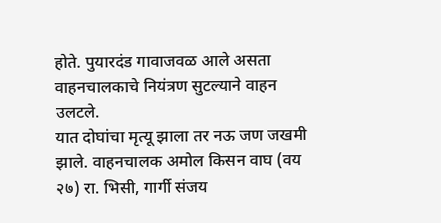होते. पुयारदंड गावाजवळ आले असता वाहनचालकाचे नियंत्रण सुटल्याने वाहन उलटले.
यात दोघांचा मृत्यू झाला तर नऊ जण जखमी झाले. वाहनचालक अमोल किसन वाघ (वय २७) रा. भिसी, गार्गी संजय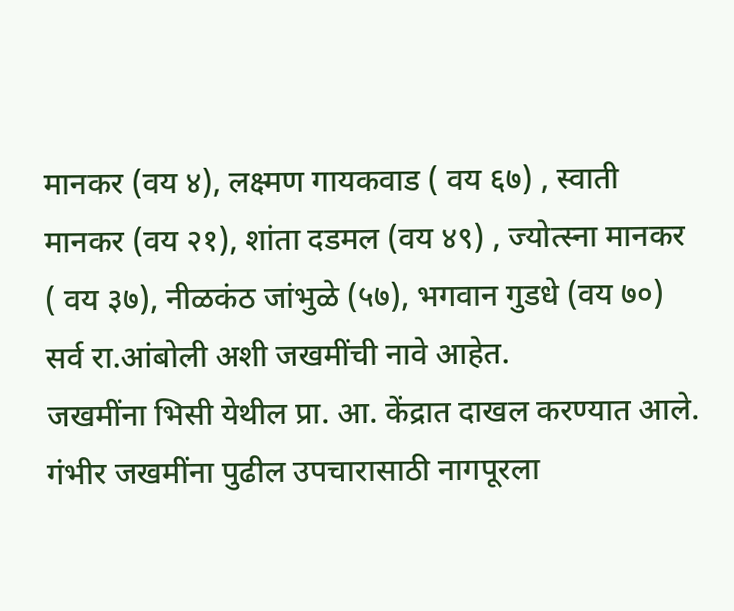मानकर (वय ४), लक्ष्मण गायकवाड ( वय ६७) , स्वाती मानकर (वय २१), शांता दडमल (वय ४९) , ज्योत्स्ना मानकर ( वय ३७), नीळकंठ जांभुळे (५७), भगवान गुडधे (वय ७०) सर्व रा.आंबोली अशी जखमींची नावे आहेत.
जखमींना भिसी येथील प्रा. आ. केंद्रात दाखल करण्यात आले. गंभीर जखमींना पुढील उपचारासाठी नागपूरला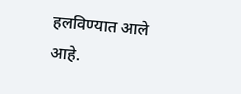हलविण्यात आले आहे.